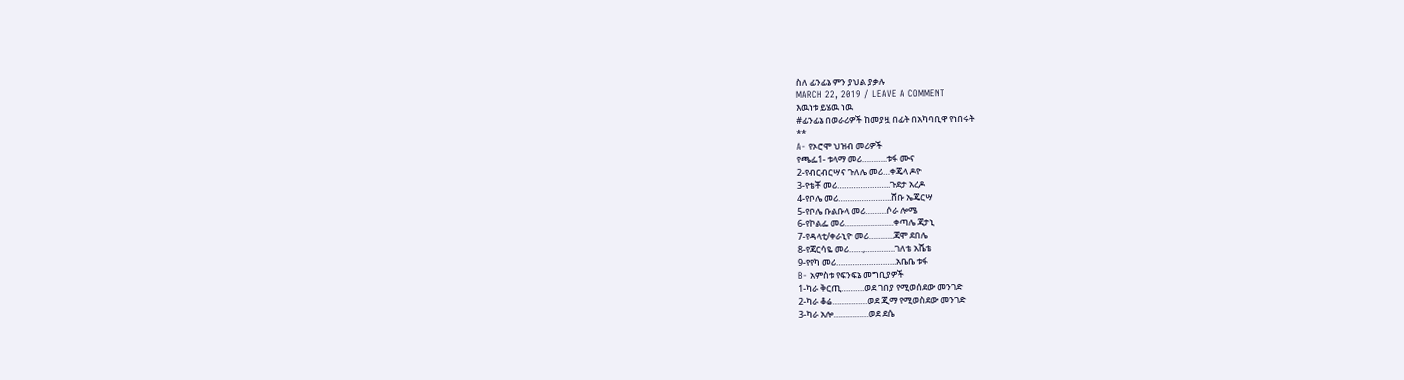ስለ ፊንፊኔ ምን ያህል ያቃሉ
MARCH 22, 2019 / LEAVE A COMMENT
እዉነቱ ይሄዉ ነዉ
#ፊንፊኔ በወራሪዎች ከመያዟ በፊት በአካባቢዋ የነበሩት
**
A- የኦሮሞ ህዝብ መሪዎች
የጫፌ1- ቱላማ መሪ………..ቱፋ ሙና
2-የብርብርሣና ጉለሌ መሪ…ቀጄላ ዶዮ
3-የቴቾ መሪ…………………..ጉደታ አረዶ
4-የቦሌ መሪ…………………..ሸቡ ኤጄርሣ
5-የቦሌ ቡልቡላ መሪ………ሶራ ሎሜ
6-የኮልፌ መሪ…………………ቀጣሌ ጃታኒ
7-የዳላቲ/ቀራኒዮ መሪ………..ጃሞ ደበሌ
8-የጃርሳዬ መሪ……,………….ገለቴ አሼቴ
9-የየካ መሪ……………………..አቤቤ ቱፋ
B- አምስቱ የፍንፍኔ መግቢያዎች
1-ካራ ቅርጢ……….ወደ ገበያ የሚወሰደው መንገድ
2-ካራ ቆሬ……………ወደ ጂማ የሚወስደው መንገድ
3-ካራ አሎ……………ወደ ደሴ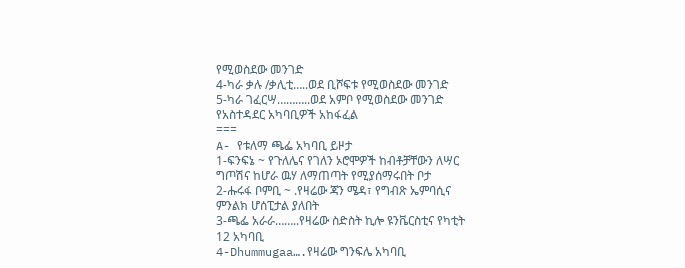የሚወስደው መንገድ
4-ካራ ቃሉ /ቃሊቲ…..ወደ ቢሾፍቱ የሚወስደው መንገድ
5-ካራ ገፈርሣ………..ወደ አምቦ የሚወስደው መንገድ
የአስተዳደር አካባቢዎች አከፋፈል
===
A- የቱለማ ጫፌ አካባቢ ይዞታ
1-ፍንፍኔ ~ የጉለሌና የገለን ኦሮሞዎች ከብቶቻቸውን ለሣር
ግጦሽና ከሆራ ዉሃ ለማጠጣት የሚያሰማሩበት ቦታ
2-ሑሩፋ ቦምቢ ~ .የዛሬው ጃን ሜዳ፣ የግብጽ ኤምባሲና
ምንልክ ሆሰፒታል ያለበት
3-ጫፌ አራራ……..የዛሬው ስድስት ኪሎ ዩንቬርስቲና የካቲት
12 አካባቢ
4-Dhummugaa….የዛሬው ግንፍሌ አካባቢ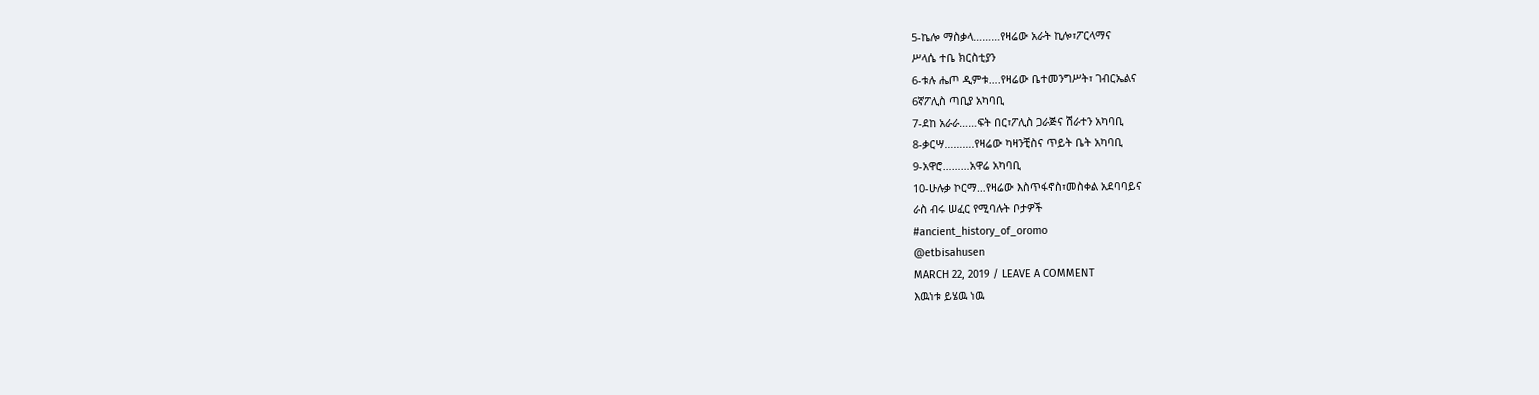5-ኬሎ ማስቃላ………የዛሬው አራት ኪሎ፣ፖርላማና
ሥላሴ ተቤ ክርስቲያን
6-ቱሉ ሔጦ ዲምቱ….የዛሬው ቤተመንግሥት፣ ገብርኤልና
6ኛፖሊስ ጣቢያ አካባቢ
7-ደከ አራራ……ፍት በር፣ፖሊስ ጋራጅና ሽራተን አካባቢ
8-ቃርሣ……….የዛሬው ካዛንቺስና ጥይት ቤት አካባቢ
9-አዋሮ………አዋሬ አካባቢ
10-ሁሉቃ ኮርማ…የዛሬው እስጥፋኖስ፣መስቀል አደባባይና
ራስ ብሩ ሠፈር የሚባሉት ቦታዎች
#ancient_history_of_oromo
@etbisahusen
MARCH 22, 2019 / LEAVE A COMMENT
እዉነቱ ይሄዉ ነዉ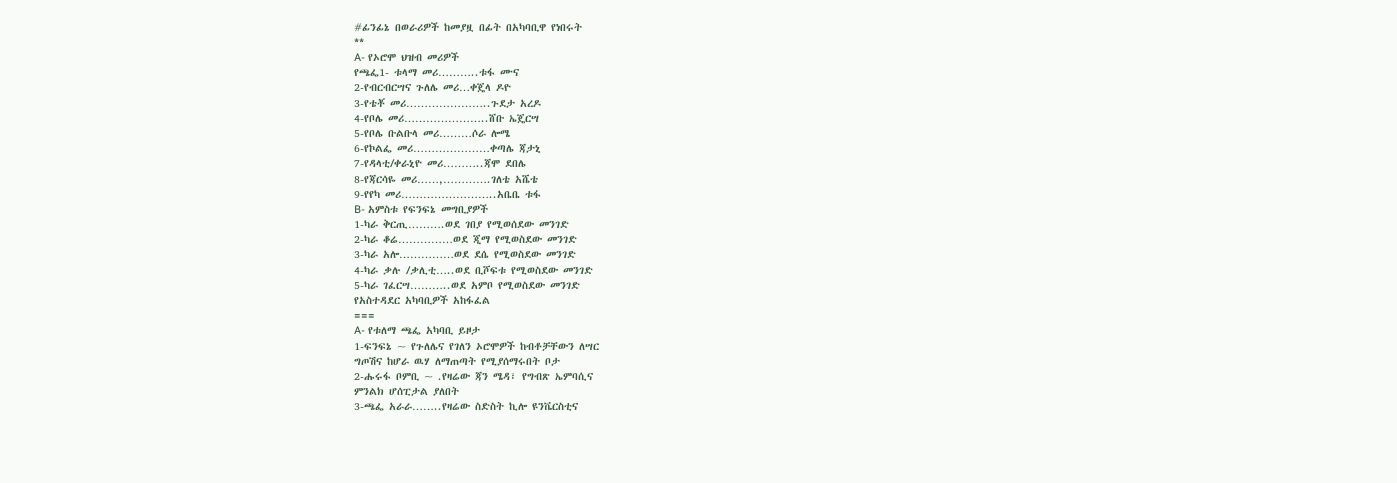#ፊንፊኔ በወራሪዎች ከመያዟ በፊት በአካባቢዋ የነበሩት
**
A- የኦሮሞ ህዝብ መሪዎች
የጫፌ1- ቱላማ መሪ………..ቱፋ ሙና
2-የብርብርሣና ጉለሌ መሪ…ቀጄላ ዶዮ
3-የቴቾ መሪ…………………..ጉደታ አረዶ
4-የቦሌ መሪ…………………..ሸቡ ኤጄርሣ
5-የቦሌ ቡልቡላ መሪ………ሶራ ሎሜ
6-የኮልፌ መሪ…………………ቀጣሌ ጃታኒ
7-የዳላቲ/ቀራኒዮ መሪ………..ጃሞ ደበሌ
8-የጃርሳዬ መሪ……,………….ገለቴ አሼቴ
9-የየካ መሪ……………………..አቤቤ ቱፋ
B- አምስቱ የፍንፍኔ መግቢያዎች
1-ካራ ቅርጢ……….ወደ ገበያ የሚወሰደው መንገድ
2-ካራ ቆሬ……………ወደ ጂማ የሚወስደው መንገድ
3-ካራ አሎ……………ወደ ደሴ የሚወስደው መንገድ
4-ካራ ቃሉ /ቃሊቲ…..ወደ ቢሾፍቱ የሚወስደው መንገድ
5-ካራ ገፈርሣ………..ወደ አምቦ የሚወስደው መንገድ
የአስተዳደር አካባቢዎች አከፋፈል
===
A- የቱለማ ጫፌ አካባቢ ይዞታ
1-ፍንፍኔ ~ የጉለሌና የገለን ኦሮሞዎች ከብቶቻቸውን ለሣር
ግጦሽና ከሆራ ዉሃ ለማጠጣት የሚያሰማሩበት ቦታ
2-ሑሩፋ ቦምቢ ~ .የዛሬው ጃን ሜዳ፣ የግብጽ ኤምባሲና
ምንልክ ሆሰፒታል ያለበት
3-ጫፌ አራራ……..የዛሬው ስድስት ኪሎ ዩንቬርስቲና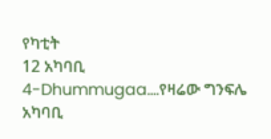የካቲት
12 አካባቢ
4-Dhummugaa….የዛሬው ግንፍሌ አካባቢ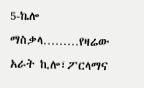5-ኬሎ ማስቃላ………የዛሬው አራት ኪሎ፣ፖርላማና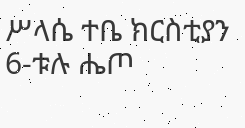ሥላሴ ተቤ ክርስቲያን
6-ቱሉ ሔጦ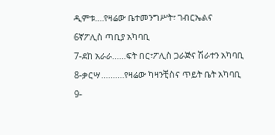ዲምቱ….የዛሬው ቤተመንግሥት፣ ገብርኤልና
6ኛፖሊስ ጣቢያ አካባቢ
7-ደከ አራራ……ፍት በር፣ፖሊስ ጋራጅና ሽራተን አካባቢ
8-ቃርሣ……….የዛሬው ካዛንቺስና ጥይት ቤት አካባቢ
9-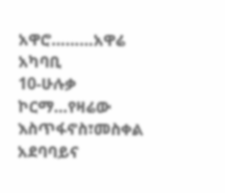አዋሮ………አዋሬ አካባቢ
10-ሁሉቃ ኮርማ…የዛሬው እስጥፋኖስ፣መስቀል አደባባይና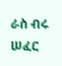ራስ ብሩ ሠፈር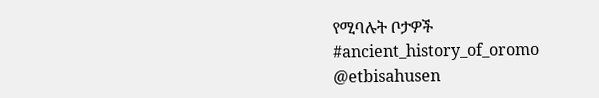የሚባሉት ቦታዎች
#ancient_history_of_oromo
@etbisahusen